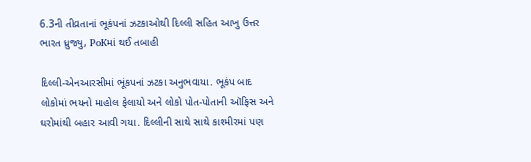6.3ની તીવ્રતાનાં ભૂકંપનાં ઝટકાઓથી દિલ્લી સહિત આખુ ઉત્તર ભારત ધ્રુજ્યુ, PoKમાં થઈ તબાહી

દિલ્લી-એનઆરસીમાં ભૂંકપનાં ઝટકા અનુભવાયા. ભૂકંપ બાદ લોકોમાં ભયનો માહોલ ફેલાયો અને લોકો પોત-પોતાની ઑફિસ અને ઘરોમાંથી બહાર આવી ગયા. દિલ્લીની સાથે સાથે કાશ્મીરમાં પણ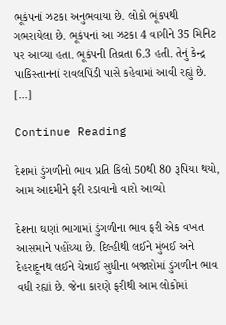ભૂકંપનાં ઝટકા અનુભવાયા છે. લોકો ભૂંકપથી ગભરાયેલા છે. ભૂકંપનાં આ ઝટકા 4 વાગીને 35 મિનિટ પર આવ્યા હતા. ભૂકંપની તિવ્રતા 6.3 હતી. તેનું કેન્દ્ર પાકિસ્તાનનાં રાવલપિંડી પાસે કહેવામાં આવી રહ્યું છે. […]

Continue Reading

દેશમાં ડુંગળીનો ભાવ પ્રતિ કિલો 50થી 80 રૂપિયા થયો, આમ આદમીને ફરી રડાવાનો વારો આવ્યો

દેશના ઘણાં ભાગામાં ડુંગળીના ભાવ ફરી એક વખત આસમાને પહોંચ્યા છે. દિલ્હીથી લઈને મુંબઈ અને દેહરાદૂનથ લઈને ચેન્નાઈ સુધીના બજારોમાં ડુંગળીન ભાવ વધી રહ્યાં છે. જેના કારણે ફરીથી આમ લોકોમાં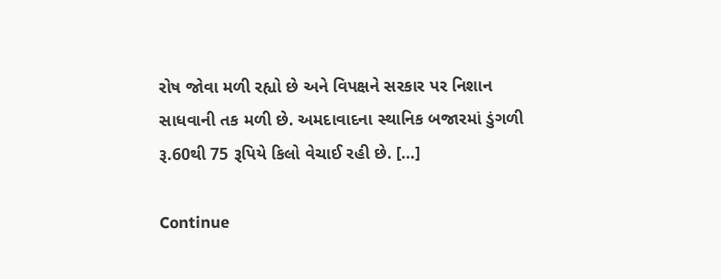રોષ જોવા મળી રહ્યો છે અને વિપક્ષને સરકાર પર નિશાન સાધવાની તક મળી છે. અમદાવાદના સ્થાનિક બજારમાં ડુંગળી રૂ.60થી 75 રૂપિયે કિલો વેચાઈ રહી છે. […]

Continue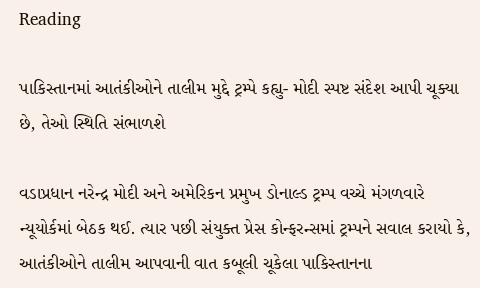Reading

પાકિસ્તાનમાં આતંકીઓને તાલીમ મુદ્દે ટ્રમ્પે કહ્યુ- મોદી સ્પષ્ટ સંદેશ આપી ચૂક્યા છે, તેઓ સ્થિતિ સંભાળશે

વડાપ્રધાન નરેન્દ્ર મોદી અને અમેરિકન પ્રમુખ ડોનાલ્ડ ટ્રમ્પ વચ્ચે મંગળવારે ન્યૂયોર્કમાં બેઠક થઈ. ત્યાર પછી સંયુક્ત પ્રેસ કોન્ફરન્સમાં ટ્રમ્પને સવાલ કરાયો કે, આતંકીઓને તાલીમ આપવાની વાત કબૂલી ચૂકેલા પાકિસ્તાનના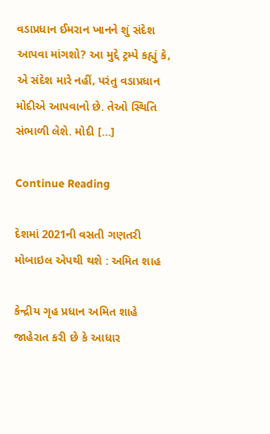વડાપ્રધાન ઈમરાન ખાનને શું સંદેશ આપવા માંગશો? આ મુદ્દે ટ્રમ્પે કહ્યું કે, એ સંદેશ મારે નહીં, પરંતુ વડાપ્રધાન મોદીએ આપવાનો છે. તેઓ સ્થિતિ સંભાળી લેશે. મોદી […]

Continue Reading

દેશમાં 2021ની વસતી ગણતરી મોબાઇલ એપથી થશે : અમિત શાહ

કેન્દ્રીય ગૃહ પ્રધાન અમિત શાહે જાહેરાત કરી છે કે આધાર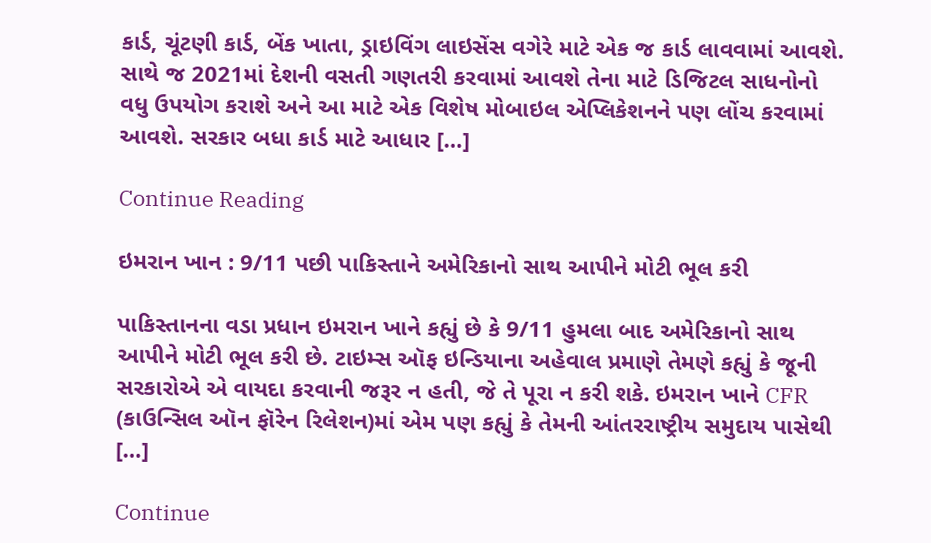કાર્ડ, ચૂંટણી કાર્ડ, બેંક ખાતા, ડ્રાઇવિંગ લાઇસેંસ વગેરે માટે એક જ કાર્ડ લાવવામાં આવશે. સાથે જ 2021માં દેશની વસતી ગણતરી કરવામાં આવશે તેના માટે ડિજિટલ સાધનોનો વધુ ઉપયોગ કરાશે અને આ માટે એક વિશેષ મોબાઇલ એપ્લિકેશનને પણ લોંચ કરવામાં આવશે. સરકાર બધા કાર્ડ માટે આધાર […]

Continue Reading

ઇમરાન ખાન : 9/11 પછી પાકિસ્તાને અમેરિકાનો સાથ આપીને મોટી ભૂલ કરી

પાકિસ્તાનના વડા પ્રધાન ઇમરાન ખાને કહ્યું છે કે 9/11 હુમલા બાદ અમેરિકાનો સાથ આપીને મોટી ભૂલ કરી છે. ટાઇમ્સ ઑફ ઇન્ડિયાના અહેવાલ પ્રમાણે તેમણે કહ્યું કે જૂની સરકારોએ એ વાયદા કરવાની જરૂર ન હતી, જે તે પૂરા ન કરી શકે. ઇમરાન ખાને CFR (કાઉન્સિલ ઑન ફૉરેન રિલેશન)માં એમ પણ કહ્યું કે તેમની આંતરરાષ્ટ્રીય સમુદાય પાસેથી […]

Continue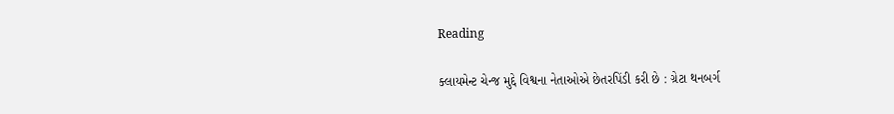Reading

ક્લાયમેન્ટ ચેન્જ મુદ્દે વિશ્વના નેતાઓએ છેતરપિંડી કરી છે : ગ્રેટા થનબર્ગ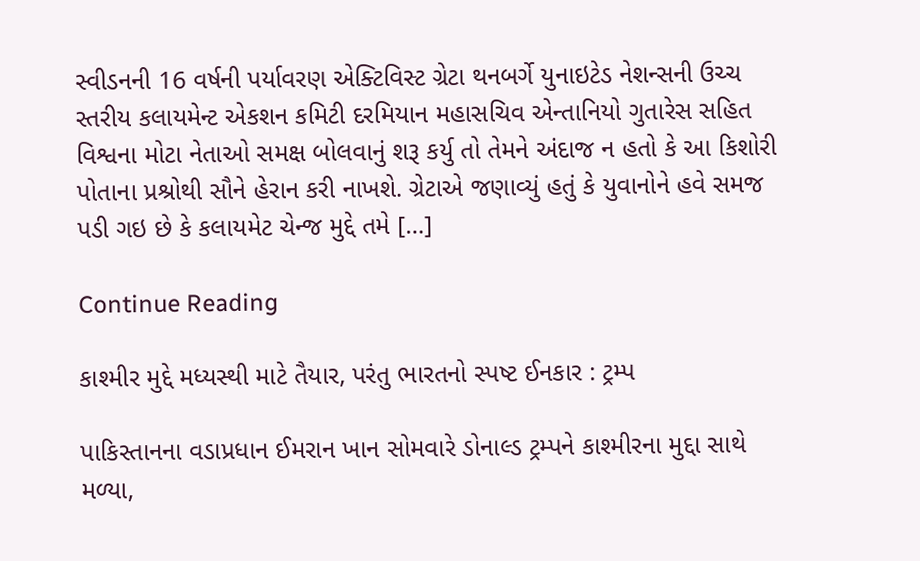સ્વીડનની 16 વર્ષની પર્યાવરણ એક્ટિવિસ્ટ ગ્રેટા થનબર્ગે યુનાઇટેડ નેશન્સની ઉચ્ચ સ્તરીય કલાયમેન્ટ એકશન કમિટી દરમિયાન મહાસચિવ એન્તાનિયો ગુતારેસ સહિત વિશ્વના મોટા નેતાઓ સમક્ષ બોલવાનું શરૂ કર્યુ તો તેમને અંદાજ ન હતો કે આ કિશોરી પોતાના પ્રશ્રોથી સૌને હેરાન કરી નાખશે. ગ્રેટાએ જણાવ્યું હતું કે યુવાનોને હવે સમજ પડી ગઇ છે કે કલાયમેટ ચેન્જ મુદ્દે તમે […]

Continue Reading

કાશ્મીર મુદ્દે મધ્યસ્થી માટે તૈયાર, પરંતુ ભારતનો સ્પષ્ટ ઈનકાર : ટ્રમ્પ

પાકિસ્તાનના વડાપ્રધાન ઈમરાન ખાન સોમવારે ડોનાલ્ડ ટ્રમ્પને કાશ્મીરના મુદ્દા સાથે મળ્યા,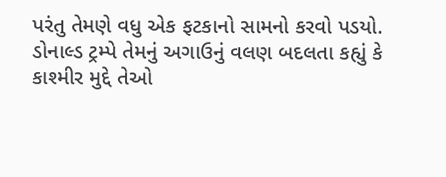પરંતુ તેમણે વધુ એક ફટકાનો સામનો કરવો પડયો. ડોનાલ્ડ ટ્રમ્પે તેમનું અગાઉનું વલણ બદલતા કહ્યું કે કાશ્મીર મુદ્દે તેઓ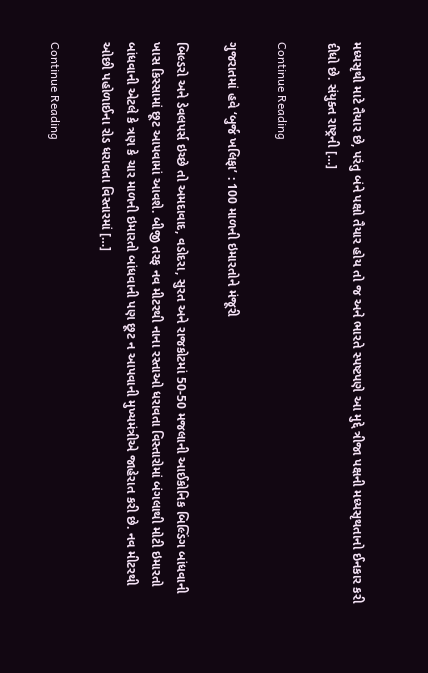મધ્યસૃથી માટે તૈયાર છે, પરંતુ બંને પક્ષો તૈયાર હોય તો જ અને ભારતે સ્પષ્ટપણે આ મુદ્દે ત્રીજા પક્ષની મધ્યસૃથતાનો ઈનકાર કરી દીધો છે. સંયુક્ત રાષ્ટ્રની […]

Continue Reading

ગુજરાતમાં હવે ‘બુર્જ ખલિફા’ : 100 માળની ઇમારતોને મંજૂરી

બિલ્ડરો અને ડેવલપર્સ ઇચ્છે તો અમદાવાદ, વડોદરા, સુરત અને રાજકોટમાં 50-50 મજલાની આઈકોનિક બિલ્ડિંગ બાંધવાની ખાસ કિસ્સામાં છૂટ આપવામાં આવશે. બીજી તરફ નવ મીટરથી નાના રસ્તાઓ ધરાવતા વિસ્તારોમાં બંગલાથી મોટી ઇમારતો બાંધવાની એટલે કે ત્રણ કે ચાર માળની ઇમારતો બાંધવાની પણ છૂટ ન આપવાની મુખ્યમંત્રીએ જાહેરાત કરી છે. નવ મીટરથી ઓછી પહોળાઈના રોડ ધરાવતા વિસ્તારમાં […]

Continue Reading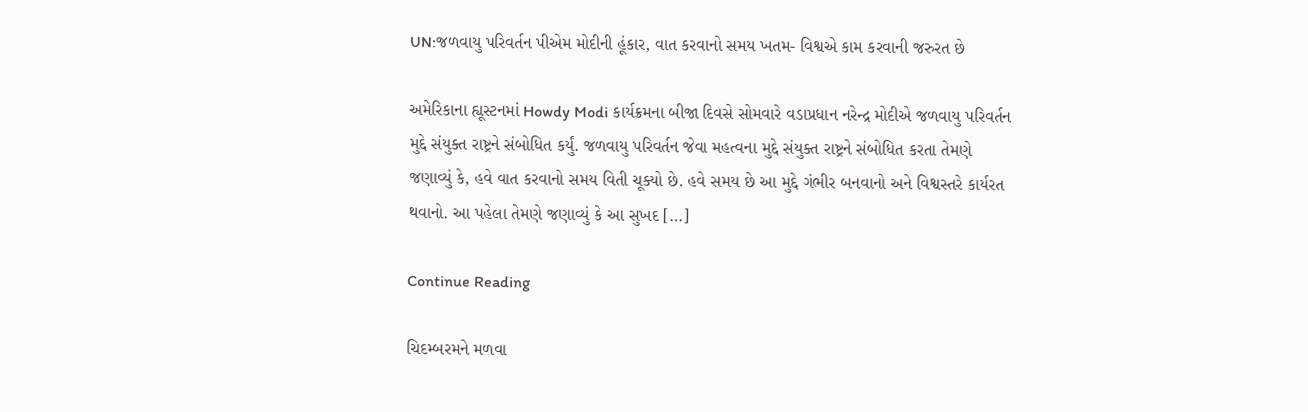UN:જળવાયુ પરિવર્તન પીએમ મોદીની હૂંકાર, વાત કરવાનો સમય ખતમ- વિશ્વએ કામ કરવાની જરુરત છે

અમેરિકાના હ્યૂસ્ટનમાં Howdy Modi કાર્યક્રમના બીજા દિવસે સોમવારે વડાપ્રધાન નરેન્દ્ર મોદીએ જળવાયુ પરિવર્તન મુદ્દે સંયુક્ત રાષ્ટ્રને સંબોધિત કર્યું. જળવાયુ પરિવર્તન જેવા મહત્વના મુદ્દે સંયુક્ત રાષ્ટ્રને સંબોધિત કરતા તેમણે જણાવ્યું કે, હવે વાત કરવાનો સમય વિતી ચૂક્યો છે. હવે સમય છે આ મુદ્દે ગંભીર બનવાનો અને વિશ્વસ્તરે કાર્યરત થવાનો. આ પહેલા તેમણે જણાવ્યું કે આ સુખદ […]

Continue Reading

ચિદમ્બરમને મળવા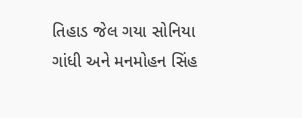તિહાડ જેલ ગયા સોનિયા ગાંધી અને મનમોહન સિંહ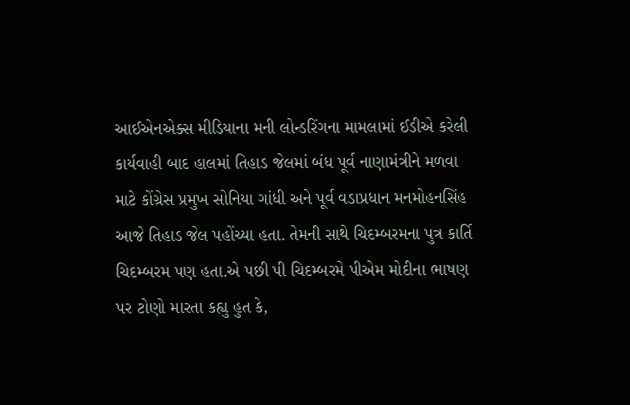આઈએનએક્સ મીડિયાના મની લોન્ડરિંગના મામલામાં ઈડીએ કરેલી કાર્યવાહી બાદ હાલમાં તિહાડ જેલમાં બંધ પૂર્વ નાણામંત્રીને મળવા માટે કોંગ્રેસ પ્રમુખ સોનિયા ગાંધી અને પૂર્વ વડાપ્રધાન મનમોહનસિંહ આજે તિહાડ જેલ પહોંચ્યા હતા. તેમની સાથે ચિદમ્બરમના પુત્ર કાર્તિ ચિદમ્બરમ પણ હતા.એ પછી પી ચિદમ્બરમે પીએમ મોદીના ભાષણ પર ટોણો મારતા કહ્યુ હુત કે,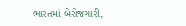ભારતમાં બેરોજગારી,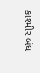કાશ્મીર બંધ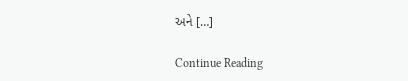અને […]

Continue Reading